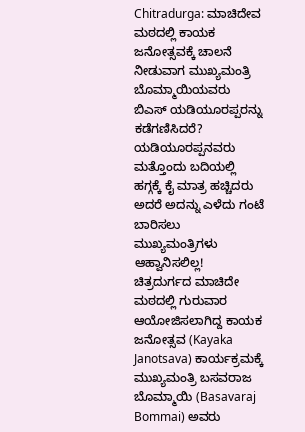Chitradurga: ಮಾಚಿದೇವ ಮಠದಲ್ಲಿ ಕಾಯಕ ಜನೋತ್ಸವಕ್ಕೆ ಚಾಲನೆ ನೀಡುವಾಗ ಮುಖ್ಯಮಂತ್ರಿ ಬೊಮ್ಮಾಯಿಯವರು ಬಿಎಸ್ ಯಡಿಯೂರಪ್ಪರನ್ನು ಕಡೆಗಣಿಸಿದರೆ?
ಯಡಿಯೂರಪ್ಪನವರು ಮತ್ತೊಂದು ಬದಿಯಲ್ಲಿ ಹಗ್ಗಕ್ಕೆ ಕೈ ಮಾತ್ರ ಹಚ್ಚಿದರು ಅದರೆ ಅದನ್ನು ಎಳೆದು ಗಂಟೆ ಬಾರಿಸಲು ಮುಖ್ಯಮಂತ್ರಿಗಳು ಆಹ್ವಾನಿಸಲಿಲ್ಲ!
ಚಿತ್ರದುರ್ಗದ ಮಾಚಿದೇ ಮಠದಲ್ಲಿ ಗುರುವಾರ ಆಯೋಜಿಸಲಾಗಿದ್ದ ಕಾಯಕ ಜನೋತ್ಸವ (Kayaka Janotsava) ಕಾರ್ಯಕ್ರಮಕ್ಕೆ ಮುಖ್ಯಮಂತ್ರಿ ಬಸವರಾಜ ಬೊಮ್ಮಾಯಿ (Basavaraj Bommai) ಅವರು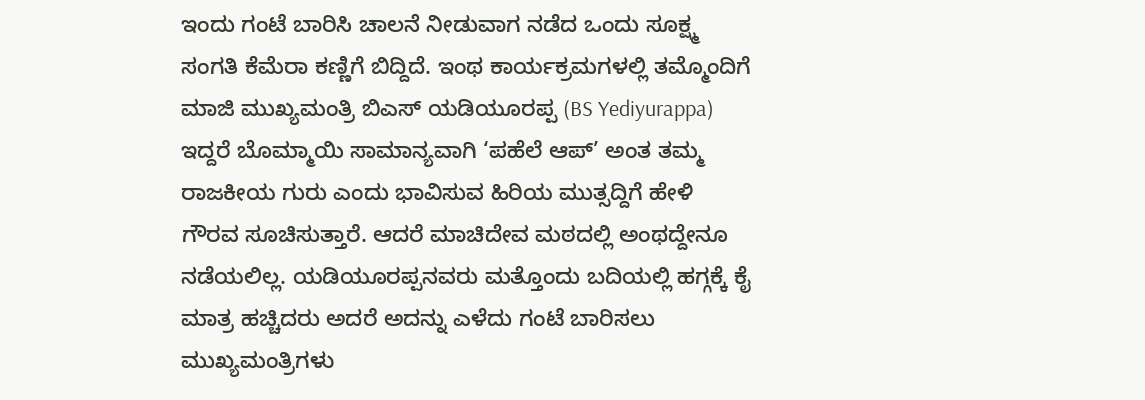ಇಂದು ಗಂಟೆ ಬಾರಿಸಿ ಚಾಲನೆ ನೀಡುವಾಗ ನಡೆದ ಒಂದು ಸೂಕ್ಷ್ಮ ಸಂಗತಿ ಕೆಮೆರಾ ಕಣ್ಣಿಗೆ ಬಿದ್ದಿದೆ. ಇಂಥ ಕಾರ್ಯಕ್ರಮಗಳಲ್ಲಿ ತಮ್ಮೊಂದಿಗೆ ಮಾಜಿ ಮುಖ್ಯಮಂತ್ರಿ ಬಿಎಸ್ ಯಡಿಯೂರಪ್ಪ (BS Yediyurappa) ಇದ್ದರೆ ಬೊಮ್ಮಾಯಿ ಸಾಮಾನ್ಯವಾಗಿ ‘ಪಹೆಲೆ ಆಪ್’ ಅಂತ ತಮ್ಮ ರಾಜಕೀಯ ಗುರು ಎಂದು ಭಾವಿಸುವ ಹಿರಿಯ ಮುತ್ಸದ್ದಿಗೆ ಹೇಳಿ ಗೌರವ ಸೂಚಿಸುತ್ತಾರೆ. ಆದರೆ ಮಾಚಿದೇವ ಮಠದಲ್ಲಿ ಅಂಥದ್ದೇನೂ ನಡೆಯಲಿಲ್ಲ. ಯಡಿಯೂರಪ್ಪನವರು ಮತ್ತೊಂದು ಬದಿಯಲ್ಲಿ ಹಗ್ಗಕ್ಕೆ ಕೈ ಮಾತ್ರ ಹಚ್ಚಿದರು ಅದರೆ ಅದನ್ನು ಎಳೆದು ಗಂಟೆ ಬಾರಿಸಲು ಮುಖ್ಯಮಂತ್ರಿಗಳು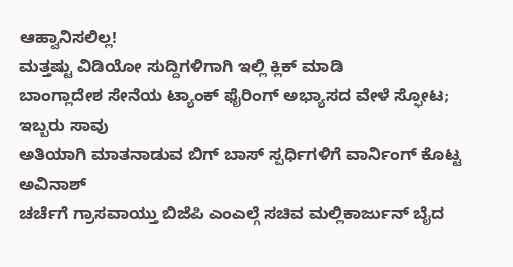ಆಹ್ವಾನಿಸಲಿಲ್ಲ!
ಮತ್ತಷ್ಟು ವಿಡಿಯೋ ಸುದ್ದಿಗಳಿಗಾಗಿ ಇಲ್ಲಿ ಕ್ಲಿಕ್ ಮಾಡಿ
ಬಾಂಗ್ಲಾದೇಶ ಸೇನೆಯ ಟ್ಯಾಂಕ್ ಫೈರಿಂಗ್ ಅಭ್ಯಾಸದ ವೇಳೆ ಸ್ಫೋಟ; ಇಬ್ಬರು ಸಾವು
ಅತಿಯಾಗಿ ಮಾತನಾಡುವ ಬಿಗ್ ಬಾಸ್ ಸ್ಪರ್ಧಿಗಳಿಗೆ ವಾರ್ನಿಂಗ್ ಕೊಟ್ಟ ಅವಿನಾಶ್
ಚರ್ಚೆಗೆ ಗ್ರಾಸವಾಯ್ತು ಬಿಜೆಪಿ ಎಂಎಲ್ಗೆ ಸಚಿವ ಮಲ್ಲಿಕಾರ್ಜುನ್ ಬೈದ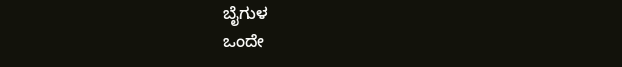ಬೈಗುಳ
ಒಂದೇ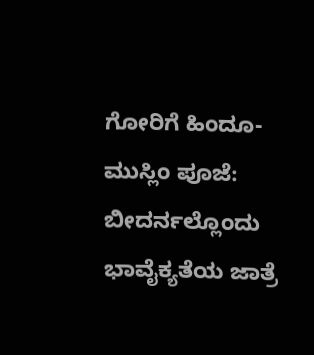ಗೋರಿಗೆ ಹಿಂದೂ-ಮುಸ್ಲಿಂ ಪೂಜೆ: ಬೀದರ್ನಲ್ಲೊಂದು ಭಾವೈಕ್ಯತೆಯ ಜಾತ್ರೆ